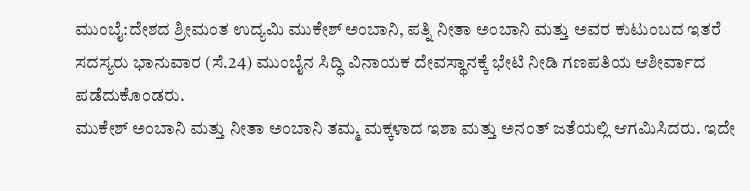ಮುಂಬೈ:ದೇಶದ ಶ್ರೀಮಂತ ಉದ್ಯಮಿ ಮುಕೇಶ್ ಅಂಬಾನಿ, ಪತ್ನಿ ನೀತಾ ಅಂಬಾನಿ ಮತ್ತು ಅವರ ಕುಟುಂಬದ ಇತರೆ ಸದಸ್ಯರು ಭಾನುವಾರ (ಸೆ.24) ಮುಂಬೈನ ಸಿದ್ಧಿ ವಿನಾಯಕ ದೇವಸ್ಥಾನಕ್ಕೆ ಭೇಟಿ ನೀಡಿ ಗಣಪತಿಯ ಆಶೀರ್ವಾದ ಪಡೆದುಕೊಂಡರು.
ಮುಕೇಶ್ ಅಂಬಾನಿ ಮತ್ತು ನೀತಾ ಅಂಬಾನಿ ತಮ್ಮ ಮಕ್ಕಳಾದ ಇಶಾ ಮತ್ತು ಅನಂತ್ ಜತೆಯಲ್ಲಿ ಆಗಮಿಸಿದರು. ಇದೇ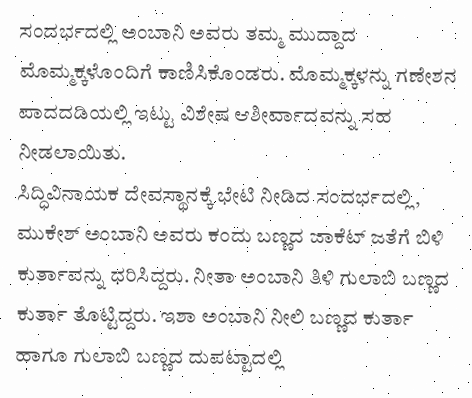ಸಂದರ್ಭದಲ್ಲಿ ಅಂಬಾನಿ ಅವರು ತಮ್ಮ ಮುದ್ದಾದ ಮೊಮ್ಮಕ್ಕಳೊಂದಿಗೆ ಕಾಣಿಸಿಕೊಂಡರು. ಮೊಮ್ಮಕ್ಕಳನ್ನು ಗಣೇಶನ ಪಾದದಡಿಯಲ್ಲಿ ಇಟ್ಟು ವಿಶೇಷ ಆಶೀರ್ವಾದವನ್ನು ಸಹ ನೀಡಲಾಯಿತು.
ಸಿದ್ಧಿವಿನಾಯಕ ದೇವಸ್ಥಾನಕ್ಕೆ ಭೇಟಿ ನೀಡಿದ ಸಂದರ್ಭದಲ್ಲಿ, ಮುಕೇಶ್ ಅಂಬಾನಿ ಅವರು ಕಂದು ಬಣ್ಣದ ಜಾಕೆಟ್ ಜತೆಗೆ ಬಿಳಿ ಕುರ್ತಾವನ್ನು ಧರಿಸಿದ್ದರು. ನೀತಾ ಅಂಬಾನಿ ತಿಳಿ ಗುಲಾಬಿ ಬಣ್ಣದ ಕುರ್ತಾ ತೊಟ್ಟಿದ್ದರು. ಇಶಾ ಅಂಬಾನಿ ನೀಲಿ ಬಣ್ಣದ ಕುರ್ತಾ ಹಾಗೂ ಗುಲಾಬಿ ಬಣ್ಣದ ದುಪಟ್ಟಾದಲ್ಲಿ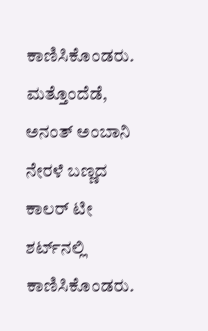ಕಾಣಿಸಿಕೊಂಡರು. ಮತ್ತೊಂದೆಡೆ, ಅನಂತ್ ಅಂಬಾನಿ ನೇರಳೆ ಬಣ್ಣದ ಕಾಲರ್ ಟೀ ಶರ್ಟ್‌ನಲ್ಲಿ ಕಾಣಿಸಿಕೊಂಡರು.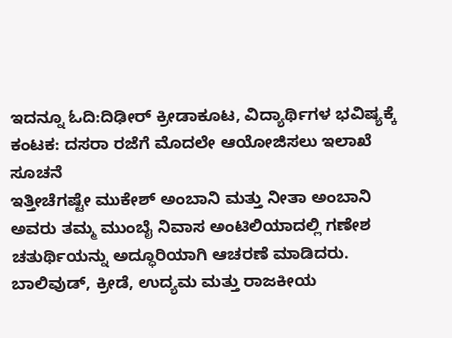ಇದನ್ನೂ ಓದಿ:ದಿಢೀರ್ ಕ್ರೀಡಾಕೂಟ, ವಿದ್ಯಾರ್ಥಿಗಳ ಭವಿಷ್ಯಕ್ಕೆ ಕಂಟಕ: ದಸರಾ ರಜೆಗೆ ಮೊದಲೇ ಆಯೋಜಿಸಲು ಇಲಾಖೆ ಸೂಚನೆ
ಇತ್ತೀಚೆಗಷ್ಟೇ ಮುಕೇಶ್ ಅಂಬಾನಿ ಮತ್ತು ನೀತಾ ಅಂಬಾನಿ ಅವರು ತಮ್ಮ ಮುಂಬೈ ನಿವಾಸ ಅಂಟಿಲಿಯಾದಲ್ಲಿ ಗಣೇಶ ಚತುರ್ಥಿಯನ್ನು ಅದ್ಧೂರಿಯಾಗಿ ಆಚರಣೆ ಮಾಡಿದರು. ಬಾಲಿವುಡ್, ಕ್ರೀಡೆ, ಉದ್ಯಮ ಮತ್ತು ರಾಜಕೀಯ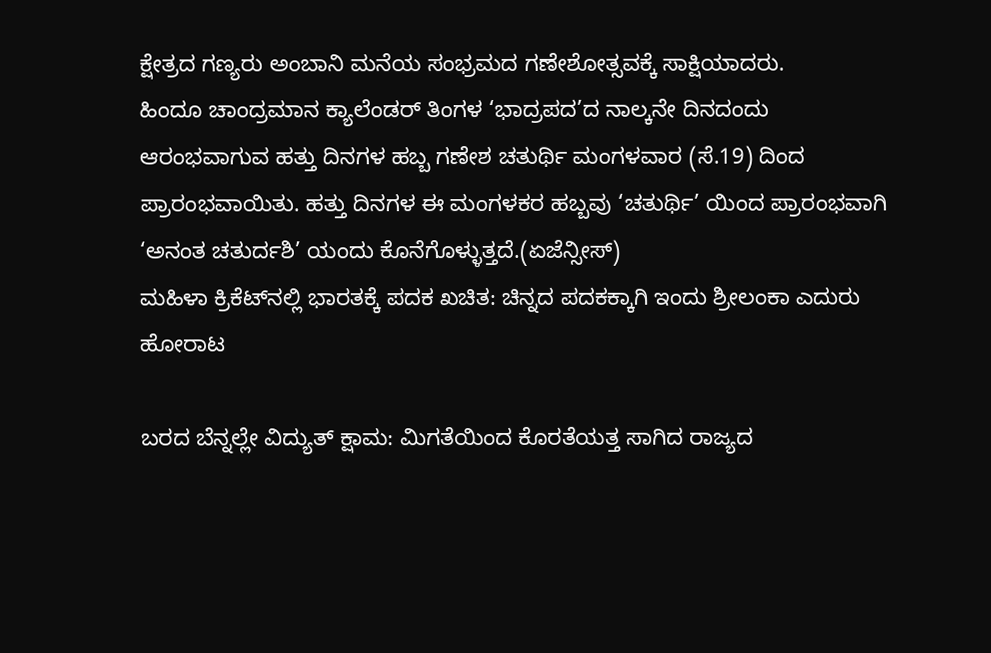ಕ್ಷೇತ್ರದ ಗಣ್ಯರು ಅಂಬಾನಿ ಮನೆಯ ಸಂಭ್ರಮದ ಗಣೇಶೋತ್ಸವಕ್ಕೆ ಸಾಕ್ಷಿಯಾದರು.
ಹಿಂದೂ ಚಾಂದ್ರಮಾನ ಕ್ಯಾಲೆಂಡರ್ ತಿಂಗಳ ‘ಭಾದ್ರಪದ’ದ ನಾಲ್ಕನೇ ದಿನದಂದು ಆರಂಭವಾಗುವ ಹತ್ತು ದಿನಗಳ ಹಬ್ಬ ಗಣೇಶ ಚತುರ್ಥಿ ಮಂಗಳವಾರ (ಸೆ.19) ದಿಂದ ಪ್ರಾರಂಭವಾಯಿತು. ಹತ್ತು ದಿನಗಳ ಈ ಮಂಗಳಕರ ಹಬ್ಬವು ‘ಚತುರ್ಥಿ’ ಯಿಂದ ಪ್ರಾರಂಭವಾಗಿ ‘ಅನಂತ ಚತುರ್ದಶಿ’ ಯಂದು ಕೊನೆಗೊಳ್ಳುತ್ತದೆ.(ಏಜೆನ್ಸೀಸ್)
ಮಹಿಳಾ ಕ್ರಿಕೆಟ್‌ನಲ್ಲಿ ಭಾರತಕ್ಕೆ ಪದಕ ಖಚಿತ: ಚಿನ್ನದ ಪದಕಕ್ಕಾಗಿ ಇಂದು ಶ್ರೀಲಂಕಾ ಎದುರು ಹೋರಾಟ

ಬರದ ಬೆನ್ನಲ್ಲೇ ವಿದ್ಯುತ್ ಕ್ಷಾಮ: ಮಿಗತೆಯಿಂದ ಕೊರತೆಯತ್ತ ಸಾಗಿದ ರಾಜ್ಯದ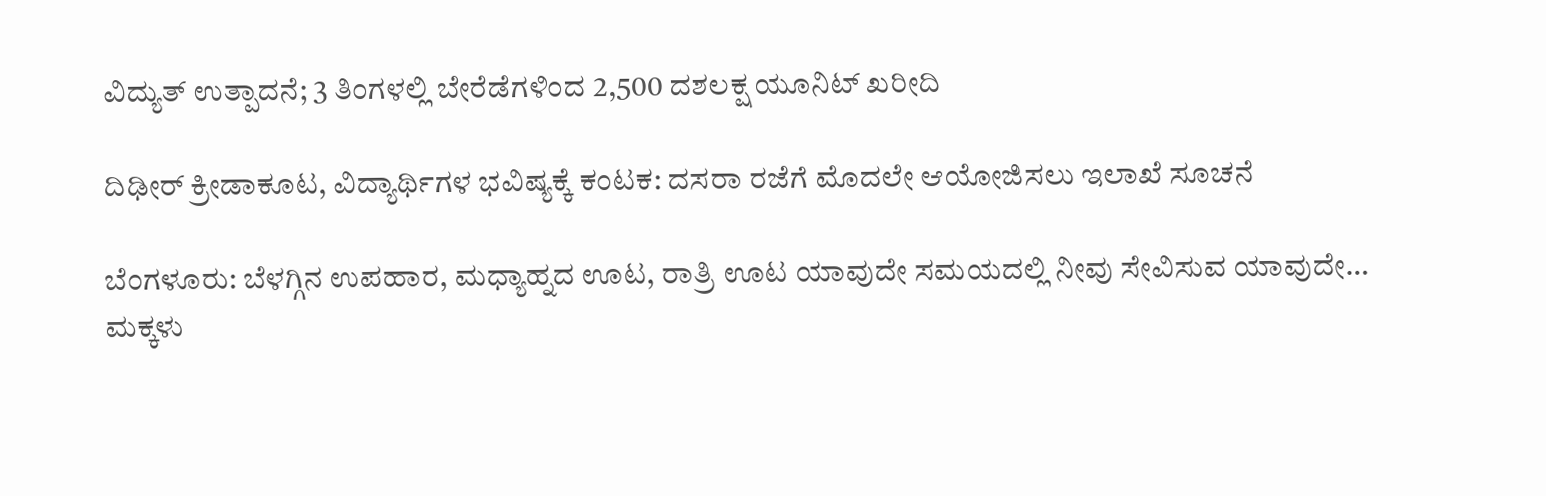ವಿದ್ಯುತ್ ಉತ್ಪಾದನೆ; 3 ತಿಂಗಳಲ್ಲಿ ಬೇರೆಡೆಗಳಿಂದ 2,500 ದಶಲಕ್ಷ ಯೂನಿಟ್ ಖರೀದಿ

ದಿಢೀರ್ ಕ್ರೀಡಾಕೂಟ, ವಿದ್ಯಾರ್ಥಿಗಳ ಭವಿಷ್ಯಕ್ಕೆ ಕಂಟಕ: ದಸರಾ ರಜೆಗೆ ಮೊದಲೇ ಆಯೋಜಿಸಲು ಇಲಾಖೆ ಸೂಚನೆ

ಬೆಂಗಳೂರು: ಬೆಳಗ್ಗಿನ ಉಪಹಾರ, ಮಧ್ಯಾಹ್ನದ ಊಟ, ರಾತ್ರಿ ಊಟ ಯಾವುದೇ ಸಮಯದಲ್ಲಿ ನೀವು ಸೇವಿಸುವ ಯಾವುದೇ…
ಮಕ್ಕಳು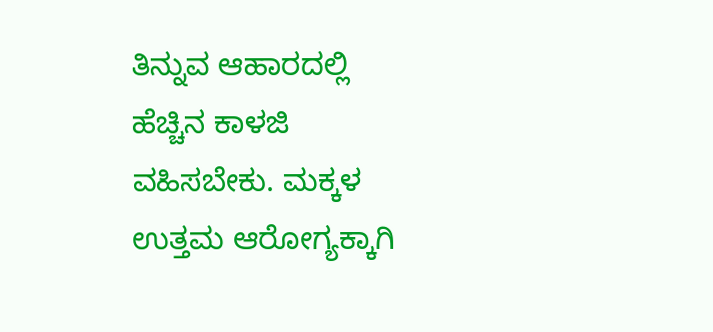ತಿನ್ನುವ ಆಹಾರದಲ್ಲಿ ಹೆಚ್ಚಿನ ಕಾಳಜಿ ವಹಿಸಬೇಕು. ಮಕ್ಕಳ ಉತ್ತಮ ಆರೋಗ್ಯಕ್ಕಾಗಿ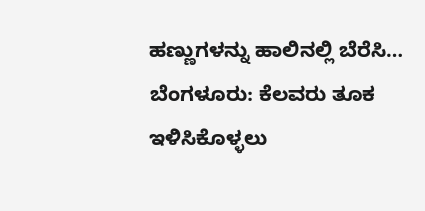ಹಣ್ಣುಗಳನ್ನು ಹಾಲಿನಲ್ಲಿ ಬೆರೆಸಿ…
ಬೆಂಗಳೂರು: ಕೆಲವರು ತೂಕ ಇಳಿಸಿಕೊಳ್ಳಲು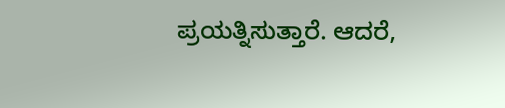ಪ್ರಯತ್ನಿಸುತ್ತಾರೆ. ಆದರೆ,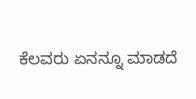ಕೆಲವರು ಏನನ್ನೂ ಮಾಡದೆ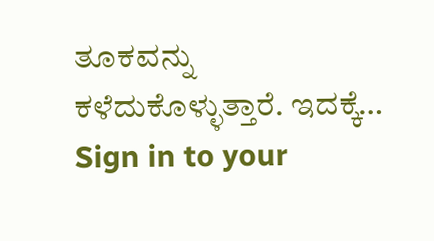ತೂಕವನ್ನು ಕಳೆದುಕೊಳ್ಳುತ್ತಾರೆ. ಇದಕ್ಕೆ…
Sign in to your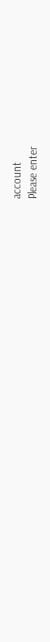account
Please enter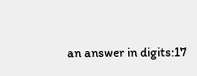an answer in digits:17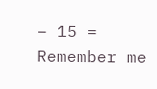− 15 =
Remember me